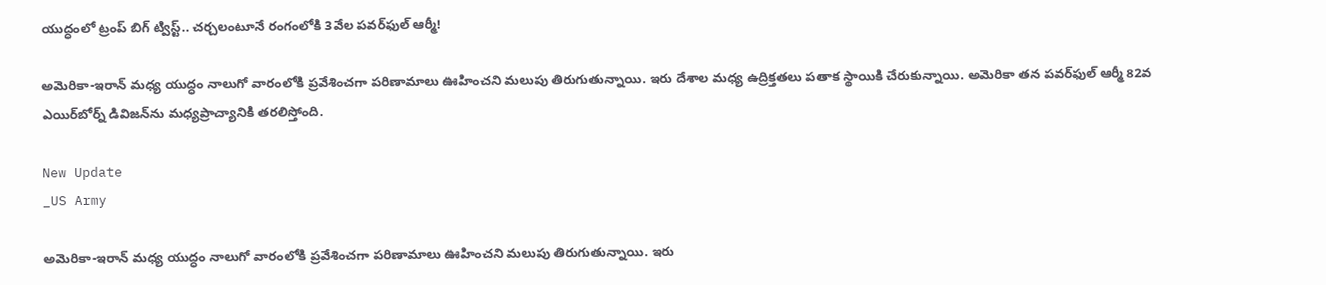యుద్ధంలో ట్రంప్ బిగ్ ట్విస్ట్.. చర్చలంటూనే రంగంలోకి 3వేల పవర్‌ఫుల్ ఆర్మీ!

అమెరికా-ఇరాన్ మధ్య యుద్ధం నాలుగో వారంలోకి ప్రవేశించగా పరిణామాలు ఊహించని మలుపు తిరుగుతున్నాయి. ఇరు దేశాల మధ్య ఉద్రిక్తతలు పతాక స్థాయికి చేరుకున్నాయి. అమెరికా తన పవర్‌ఫుల్ ఆర్మీ 82వ ఎయిర్‌బోర్న్ డివిజన్‌ను మధ్యప్రాచ్యానికి తరలిస్తోంది.

New Update
_US Army

అమెరికా-ఇరాన్ మధ్య యుద్ధం నాలుగో వారంలోకి ప్రవేశించగా పరిణామాలు ఊహించని మలుపు తిరుగుతున్నాయి. ఇరు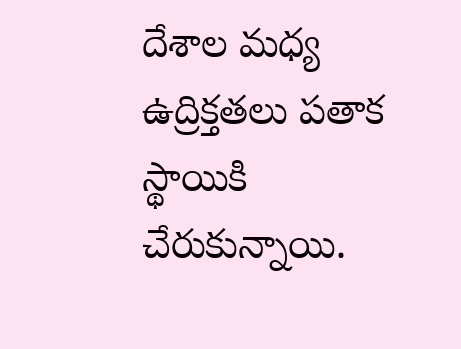దేశాల మధ్య ఉద్రిక్తతలు పతాక స్థాయికి చేరుకున్నాయి.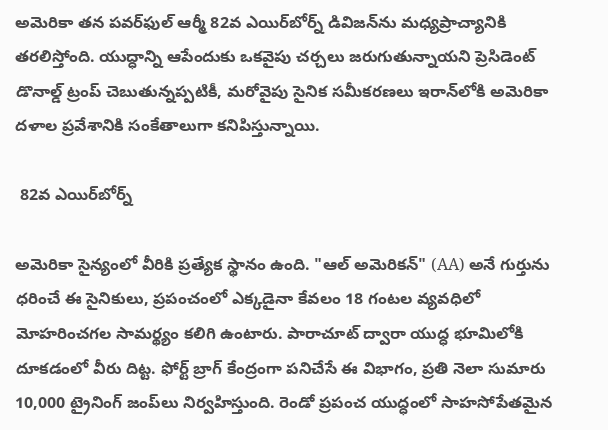అమెరికా తన పవర్‌ఫుల్ ఆర్మీ 82వ ఎయిర్‌బోర్న్ డివిజన్‌ను మధ్యప్రాచ్యానికి తరలిస్తోంది. యుద్ధాన్ని ఆపేందుకు ఒకవైపు చర్చలు జరుగుతున్నాయని ప్రెసిడెంట్ డొనాల్డ్ ట్రంప్ చెబుతున్నప్పటికీ, మరోవైపు సైనిక సమీకరణలు ఇరాన్‌లోకి అమెరికా దళాల ప్రవేశానికి సంకేతాలుగా కనిపిస్తున్నాయి.

 82వ ఎయిర్‌బోర్న్

అమెరికా సైన్యంలో వీరికి ప్రత్యేక స్థానం ఉంది. "ఆల్ అమెరికన్" (AA) అనే గుర్తును ధరించే ఈ సైనికులు, ప్రపంచంలో ఎక్కడైనా కేవలం 18 గంటల వ్యవధిలో మోహరించగల సామర్థ్యం కలిగి ఉంటారు. పారాచూట్ ద్వారా యుద్ధ భూమిలోకి దూకడంలో వీరు దిట్ట. ఫోర్ట్ బ్రాగ్ కేంద్రంగా పనిచేసే ఈ విభాగం, ప్రతి నెలా సుమారు 10,000 ట్రైనింగ్ జంప్‌లు నిర్వహిస్తుంది. రెండో ప్రపంచ యుద్ధంలో సాహసోపేతమైన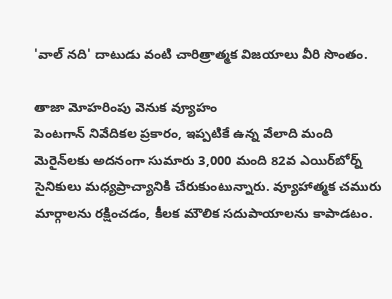'వాల్ నది' దాటుడు వంటి చారిత్రాత్మక విజయాలు వీరి సొంతం.

తాజా మోహరింపు వెనుక వ్యూహం
పెంటగాన్ నివేదికల ప్రకారం, ఇప్పటికే ఉన్న వేలాది మంది మెరైన్‌లకు అదనంగా సుమారు 3,000 మంది 82వ ఎయిర్‌బోర్న్ సైనికులు మధ్యప్రాచ్యానికి చేరుకుంటున్నారు. వ్యూహాత్మక చమురు మార్గాలను రక్షించడం, కీలక మౌలిక సదుపాయాలను కాపాడటం.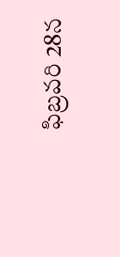ఫిబ్రవరి 28న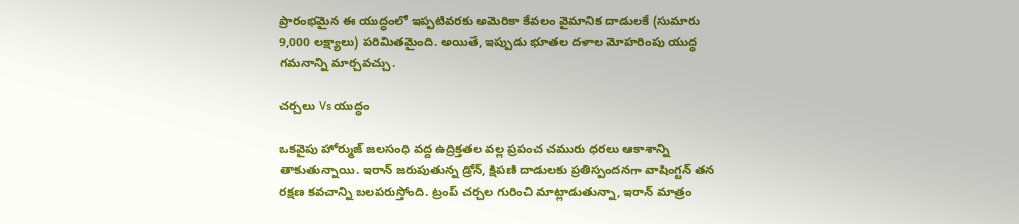ప్రారంభమైన ఈ యుద్ధంలో ఇప్పటివరకు అమెరికా కేవలం వైమానిక దాడులకే (సుమారు 9,000 లక్ష్యాలు) పరిమితమైంది. అయితే, ఇప్పుడు భూతల దళాల మోహరింపు యుద్ధ గమనాన్ని మార్చవచ్చు.

చర్చలు Vs యుద్ధం

ఒకవైపు హోర్ముజ్ జలసంధి వద్ద ఉద్రిక్తతల వల్ల ప్రపంచ చమురు ధరలు ఆకాశాన్ని తాకుతున్నాయి. ఇరాన్ జరుపుతున్న డ్రోన్, క్షిపణి దాడులకు ప్రతిస్పందనగా వాషింగ్టన్ తన రక్షణ కవచాన్ని బలపరుస్తోంది. ట్రంప్ చర్చల గురించి మాట్లాడుతున్నా, ఇరాన్ మాత్రం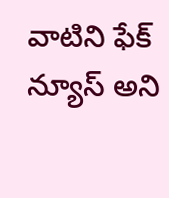వాటిని ఫేక్ న్యూస్ అని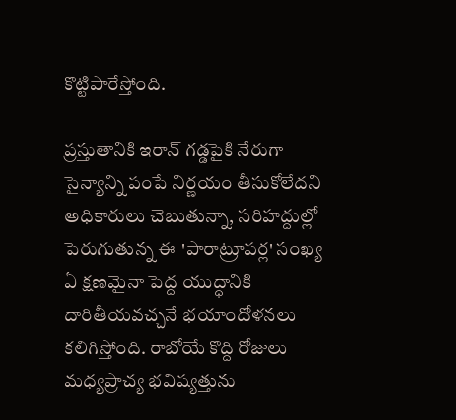కొట్టిపారేస్తోంది.

ప్రస్తుతానికి ఇరాన్ గడ్డపైకి నేరుగా సైన్యాన్ని పంపే నిర్ణయం తీసుకోలేదని అధికారులు చెబుతున్నా, సరిహద్దుల్లో పెరుగుతున్న ఈ 'పారాట్రూపర్ల' సంఖ్య ఏ క్షణమైనా పెద్ద యుద్ధానికి దారితీయవచ్చనే భయాందోళనలు కలిగిస్తోంది. రాబోయే కొద్ది రోజులు మధ్యప్రాచ్య భవిష్యత్తును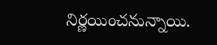నిర్ణయించనున్నాయి.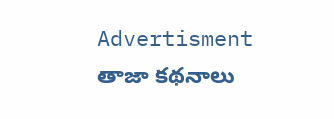Advertisment
తాజా కథనాలు